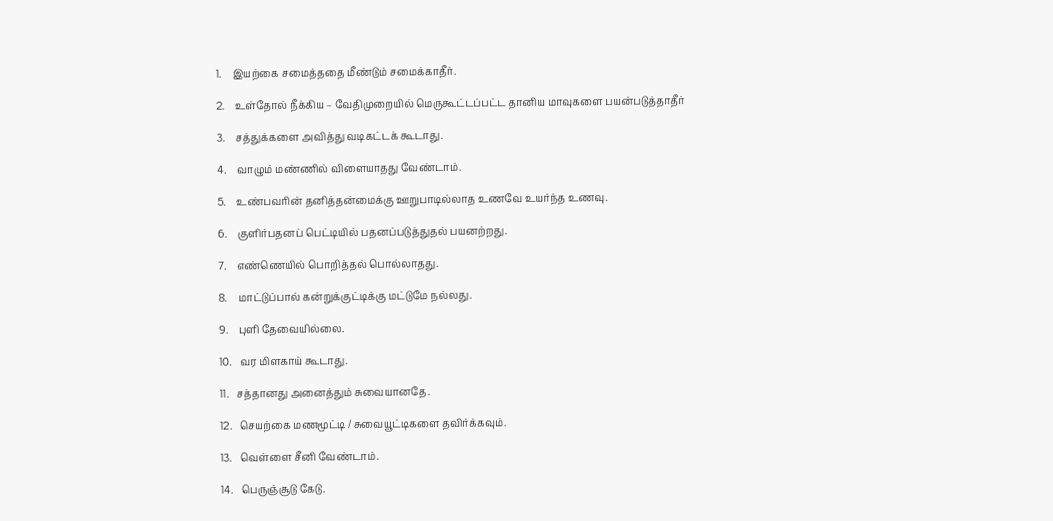1.    இயற்கை சமைத்ததை மீண்டும் சமைக்காதீர்.

2.    உள்தோல் நீக்கிய – வேதிமுறையில் மெருகூட்டப்பட்ட தானிய மாவுகளை பயன்படுத்தாதீர்

3.    சத்துக்களை அவித்து வடிகட்டக் கூடாது.

4.    வாழும் மண்ணில் விளையாதது வேண்டாம்.

5.    உண்பவரின் தனித்தன்மைக்கு ஊறுபாடில்லாத உணவே உயர்ந்த உணவு.

6.    குளிர்பதனப் பெட்டியில் பதனப்படுத்துதல் பயனற்றது.

7.    எண்ணெயில் பொறித்தல் பொல்லாதது.

8.    மாட்டுப்பால் கன்றுக்குட்டிக்கு மட்டுமே நல்லது.

9.    புளி தேவையில்லை.

10.   வர மிளகாய் கூடாது.

11.   சத்தானது அனைத்தும் சுவையானதே.

12.   செயற்கை மணமூட்டி / சுவையூட்டிகளை தவிர்க்கவும்.

13.   வெள்ளை சீனி வேண்டாம்.

14.   பெருஞ்சூடு கேடு.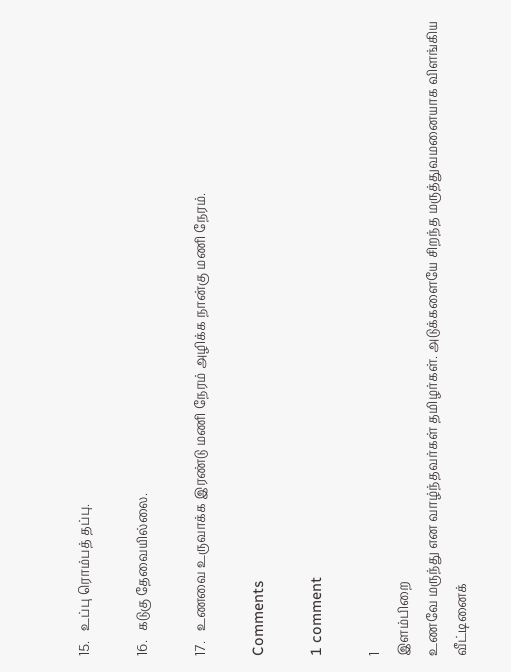15.   உப்பு ரொம்பத் தப்பு.

16.   கடுகு தேவையில்லை.

17.   உணவை உருவாக்க இரண்டு மணி நேரம் அழிக்க நான்கு மணி நேரம்.

Comments

1 comment

1
இளம்பிறை
உணவே மருந்து என வாழ்ந்தவர்கள் தமிழர்கள். அடுக்களையே சிறந்த மருத்துவமனையாக விளங்கிய வீட்டினைக்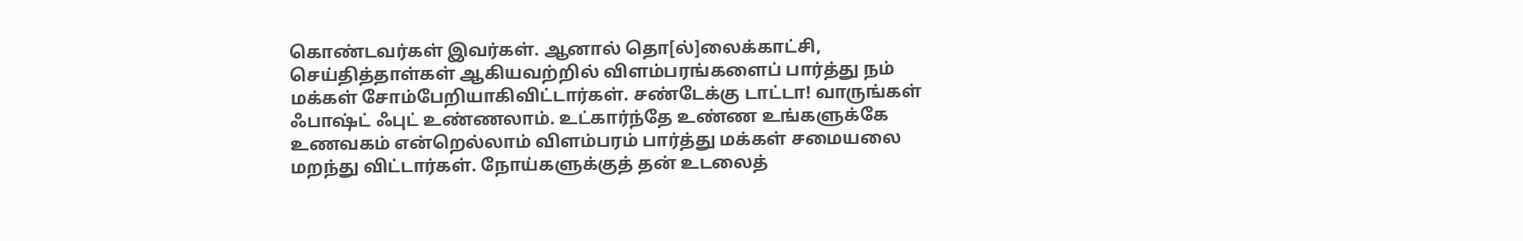கொண்டவர்கள் இவர்கள். ஆனால் தொ[ல்]லைக்காட்சி, செய்தித்தாள்கள் ஆகியவற்றில் விளம்பரங்களைப் பார்த்து நம் மக்கள் சோம்பேறியாகிவிட்டார்கள். சண்டேக்கு டாட்டா! வாருங்கள் ஃபாஷ்ட் ஃபுட் உண்ணலாம். உட்கார்ந்தே உண்ண உங்களுக்கே உணவகம் என்றெல்லாம் விளம்பரம் பார்த்து மக்கள் சமையலை மறந்து விட்டார்கள். நோய்களுக்குத் தன் உடலைத்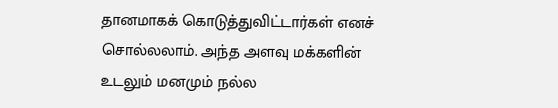தானமாகக் கொடுத்துவிட்டார்கள் எனச் சொல்லலாம். அந்த அளவு மக்களின் உடலும் மனமும் நல்ல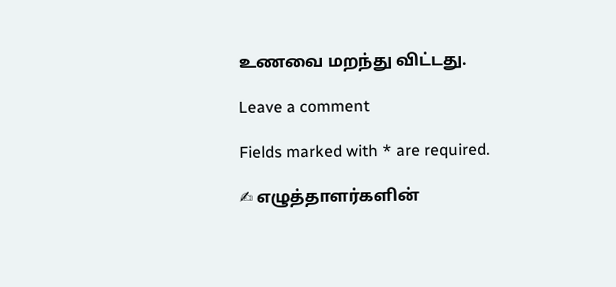உணவை மறந்து விட்டது.

Leave a comment

Fields marked with * are required.

✍ எழுத்தாளர்களின்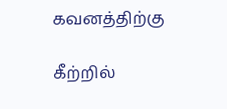கவனத்திற்கு

கீற்றில்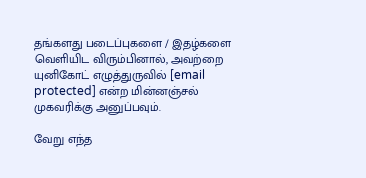தங்களது படைப்புகளை / இதழ்களை வெளியிட விரும்பினால், அவற்றை யுனிகோட் எழுத்துருவில் [email protected] என்ற மின்னஞ்சல் முகவரிக்கு அனுப்பவும்.

வேறு எந்த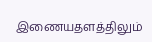இணையதளத்திலும்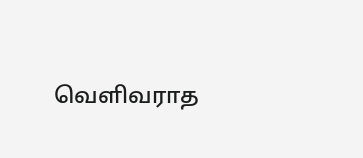வெளிவராத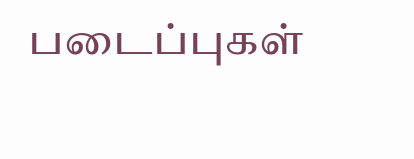படைப்புகள்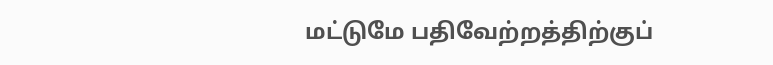மட்டுமே பதிவேற்றத்திற்குப்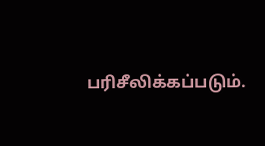பரிசீலிக்கப்படும்.